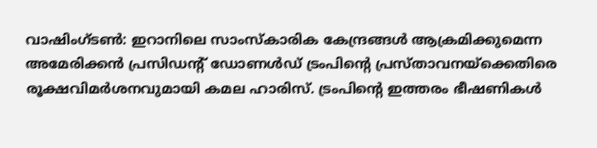വാഷിംഗ്ടൺ: ഇറാനിലെ സാംസ്കാരിക കേന്ദ്രങ്ങൾ ആക്രമിക്കുമെന്ന അമേരിക്കൻ പ്രസിഡന്റ് ഡോണൾഡ് ട്രംപിന്റെ പ്രസ്താവനയ്ക്കെതിരെ രൂക്ഷവിമർശനവുമായി കമല ഹാരിസ്. ട്രംപിന്റെ ഇത്തരം ഭീഷണികൾ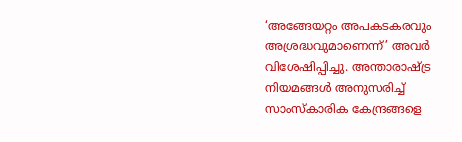‘അങ്ങേയറ്റം അപകടകരവും അശ്രദ്ധവുമാണെന്ന്’ അവർ വിശേഷിപ്പിച്ചു. അന്താരാഷ്ട്ര നിയമങ്ങൾ അനുസരിച്ച് സാംസ്കാരിക കേന്ദ്രങ്ങളെ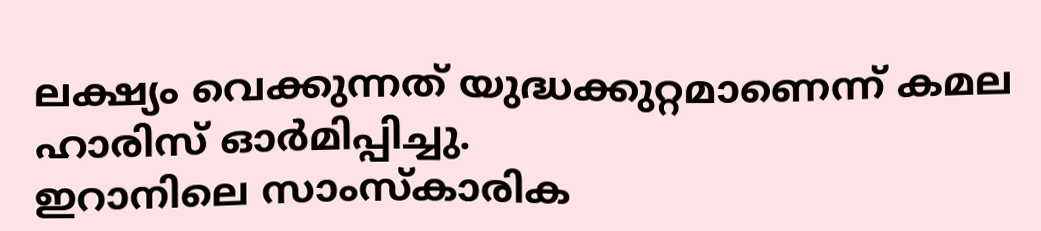ലക്ഷ്യം വെക്കുന്നത് യുദ്ധക്കുറ്റമാണെന്ന് കമല ഹാരിസ് ഓർമിപ്പിച്ചു.
ഇറാനിലെ സാംസ്കാരിക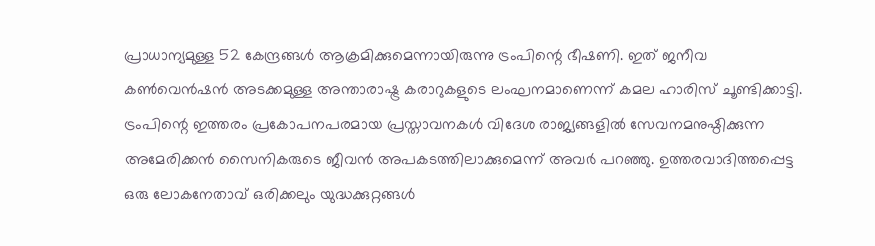പ്രാധാന്യമുള്ള 52 കേന്ദ്രങ്ങൾ ആക്രമിക്കുമെന്നായിരുന്നു ട്രംപിന്റെ ഭീഷണി. ഇത് ജനീവ കൺവെൻഷൻ അടക്കമുള്ള അന്താരാഷ്ട്ര കരാറുകളുടെ ലംഘനമാണെന്ന് കമല ഹാരിസ് ചൂണ്ടിക്കാട്ടി. ട്രംപിന്റെ ഇത്തരം പ്രകോപനപരമായ പ്രസ്താവനകൾ വിദേശ രാജ്യങ്ങളിൽ സേവനമനുഷ്ഠിക്കുന്ന അമേരിക്കൻ സൈനികരുടെ ജീവൻ അപകടത്തിലാക്കുമെന്ന് അവർ പറഞ്ഞു. ഉത്തരവാദിത്തപ്പെട്ട ഒരു ലോകനേതാവ് ഒരിക്കലും യുദ്ധക്കുറ്റങ്ങൾ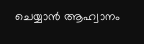ചെയ്യാൻ ആഹ്വാനം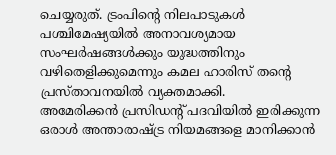ചെയ്യരുത്. ട്രംപിന്റെ നിലപാടുകൾ പശ്ചിമേഷ്യയിൽ അനാവശ്യമായ സംഘർഷങ്ങൾക്കും യുദ്ധത്തിനും വഴിതെളിക്കുമെന്നും കമല ഹാരിസ് തന്റെ പ്രസ്താവനയിൽ വ്യക്തമാക്കി.
അമേരിക്കൻ പ്രസിഡന്റ് പദവിയിൽ ഇരിക്കുന്ന ഒരാൾ അന്താരാഷ്ട്ര നിയമങ്ങളെ മാനിക്കാൻ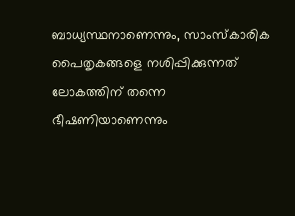ബാധ്യസ്ഥനാണെന്നും, സാംസ്കാരിക പൈതൃകങ്ങളെ നശിപ്പിക്കുന്നത് ലോകത്തിന് തന്നെ ഭീഷണിയാണെന്നും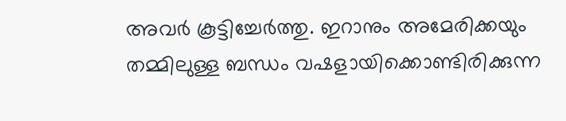അവർ കൂട്ടിച്ചേർത്തു. ഇറാനും അമേരിക്കയും തമ്മിലുള്ള ബന്ധം വഷളായിക്കൊണ്ടിരിക്കുന്ന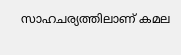സാഹചര്യത്തിലാണ് കമല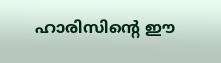ഹാരിസിന്റെ ഈ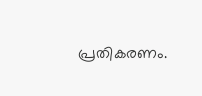പ്രതികരണം.